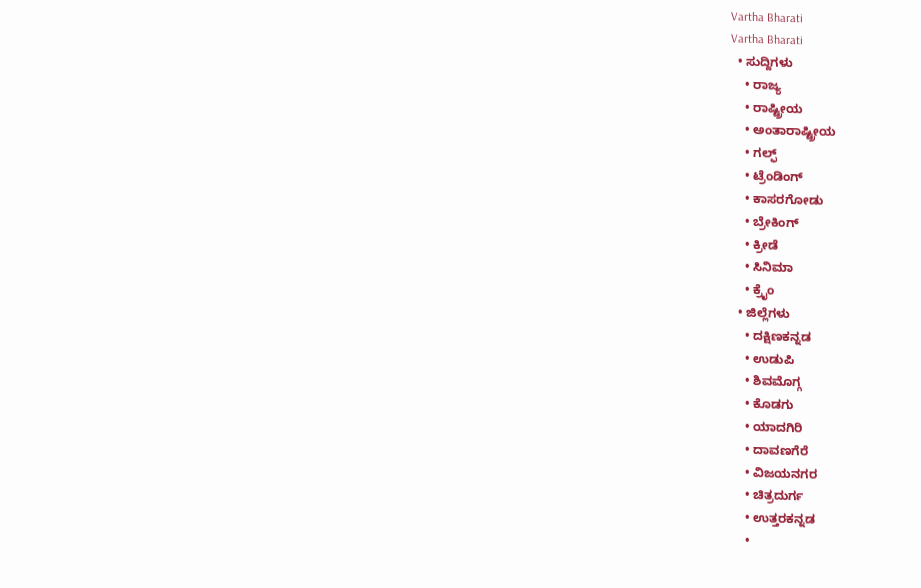Vartha Bharati
Vartha Bharati
  • ಸುದ್ದಿಗಳು
    • ರಾಜ್ಯ
    • ರಾಷ್ಟ್ರೀಯ
    • ಅಂತಾರಾಷ್ಟ್ರೀಯ
    • ಗಲ್ಫ್
    • ಟ್ರೆಂಡಿಂಗ್
    • ಕಾಸರಗೋಡು
    • ಬ್ರೇಕಿಂಗ್
    • ಕ್ರೀಡೆ
    • ಸಿನಿಮಾ
    • ಕ್ರೈಂ
  • ಜಿಲ್ಲೆಗಳು
    • ದಕ್ಷಿಣಕನ್ನಡ
    • ಉಡುಪಿ
    • ಶಿವಮೊಗ್ಗ
    • ಕೊಡಗು
    • ಯಾದಗಿರಿ
    • ದಾವಣಗೆರೆ
    • ವಿಜಯನಗರ
    • ಚಿತ್ರದುರ್ಗ
    • ಉತ್ತರಕನ್ನಡ
    •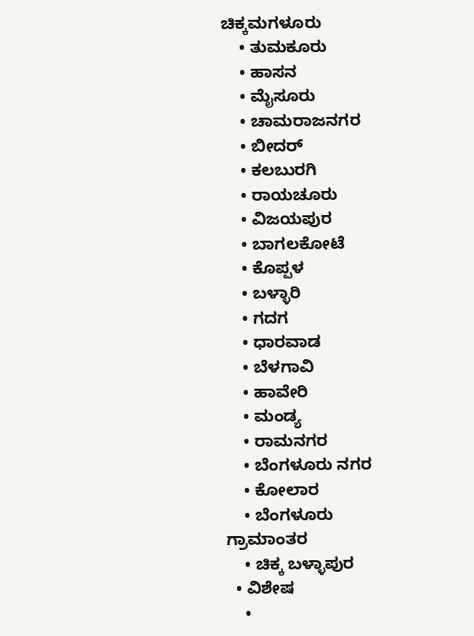ಚಿಕ್ಕಮಗಳೂರು
    • ತುಮಕೂರು
    • ಹಾಸನ
    • ಮೈಸೂರು
    • ಚಾಮರಾಜನಗರ
    • ಬೀದರ್‌
    • ಕಲಬುರಗಿ
    • ರಾಯಚೂರು
    • ವಿಜಯಪುರ
    • ಬಾಗಲಕೋಟೆ
    • ಕೊಪ್ಪಳ
    • ಬಳ್ಳಾರಿ
    • ಗದಗ
    • ಧಾರವಾಡ‌
    • ಬೆಳಗಾವಿ
    • ಹಾವೇರಿ
    • ಮಂಡ್ಯ
    • ರಾಮನಗರ
    • ಬೆಂಗಳೂರು ನಗರ
    • ಕೋಲಾರ
    • ಬೆಂಗಳೂರು ಗ್ರಾಮಾಂತರ
    • ಚಿಕ್ಕ ಬಳ್ಳಾಪುರ
  • ವಿಶೇಷ
    •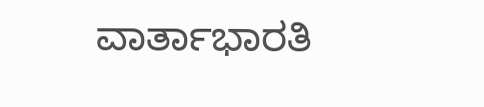ವಾರ್ತಾಭಾರತಿ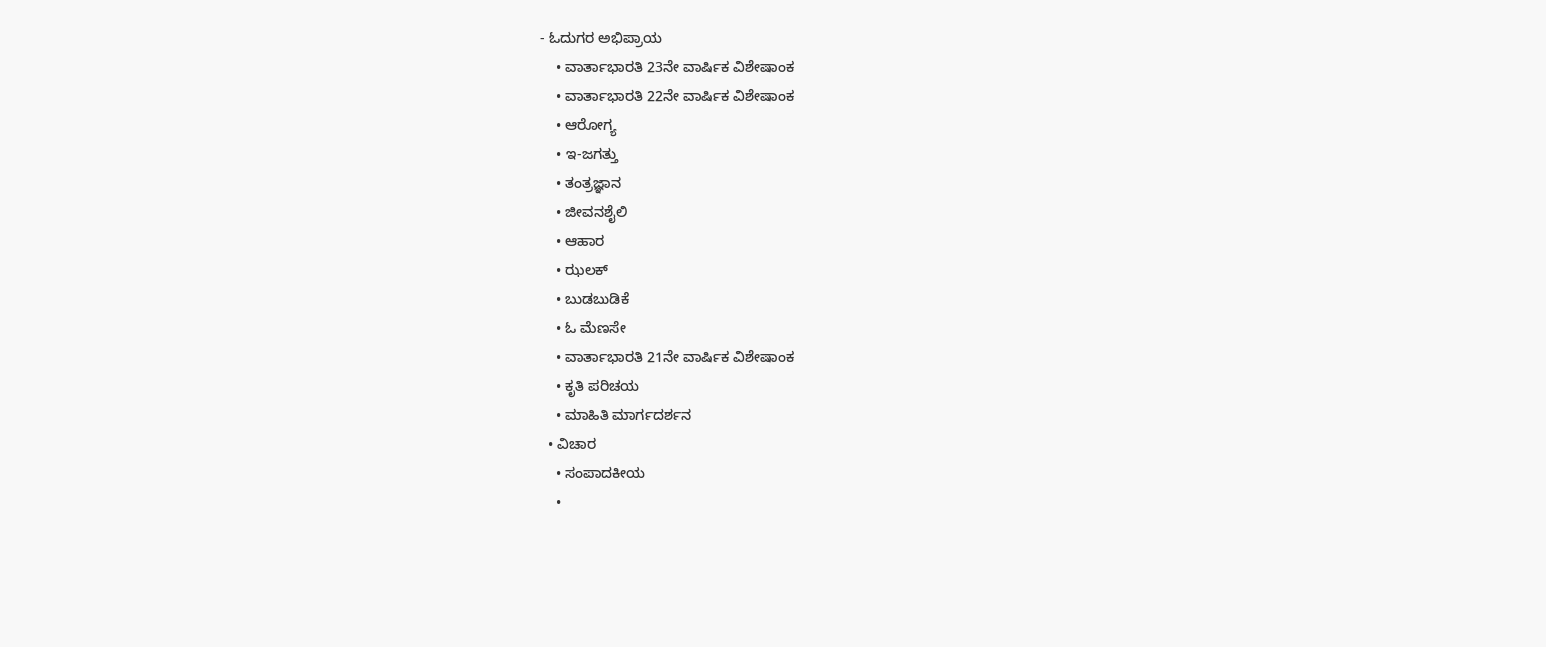- ಓದುಗರ ಅಭಿಪ್ರಾಯ
    • ವಾರ್ತಾಭಾರತಿ 23ನೇ ವಾರ್ಷಿಕ ವಿಶೇಷಾಂಕ
    • ವಾರ್ತಾಭಾರತಿ 22ನೇ ವಾರ್ಷಿಕ ವಿಶೇಷಾಂಕ
    • ಆರೋಗ್ಯ
    • ಇ-ಜಗತ್ತು
    • ತಂತ್ರಜ್ಞಾನ
    • ಜೀವನಶೈಲಿ
    • ಆಹಾರ
    • ಝಲಕ್
    • ಬುಡಬುಡಿಕೆ
    • ಓ ಮೆಣಸೇ
    • ವಾರ್ತಾಭಾರತಿ 21ನೇ ವಾರ್ಷಿಕ ವಿಶೇಷಾಂಕ
    • ಕೃತಿ ಪರಿಚಯ
    • ಮಾಹಿತಿ ಮಾರ್ಗದರ್ಶನ
  • ವಿಚಾರ
    • ಸಂಪಾದಕೀಯ
    •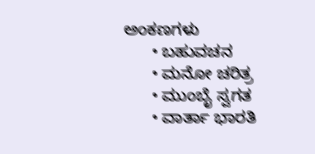ಅಂಕಣಗಳು
      • ಬಹುವಚನ
      • ಮನೋ ಚರಿತ್ರ
      • ಮುಂಬೈ ಸ್ವಗತ
      • ವಾರ್ತಾ ಭಾರತಿ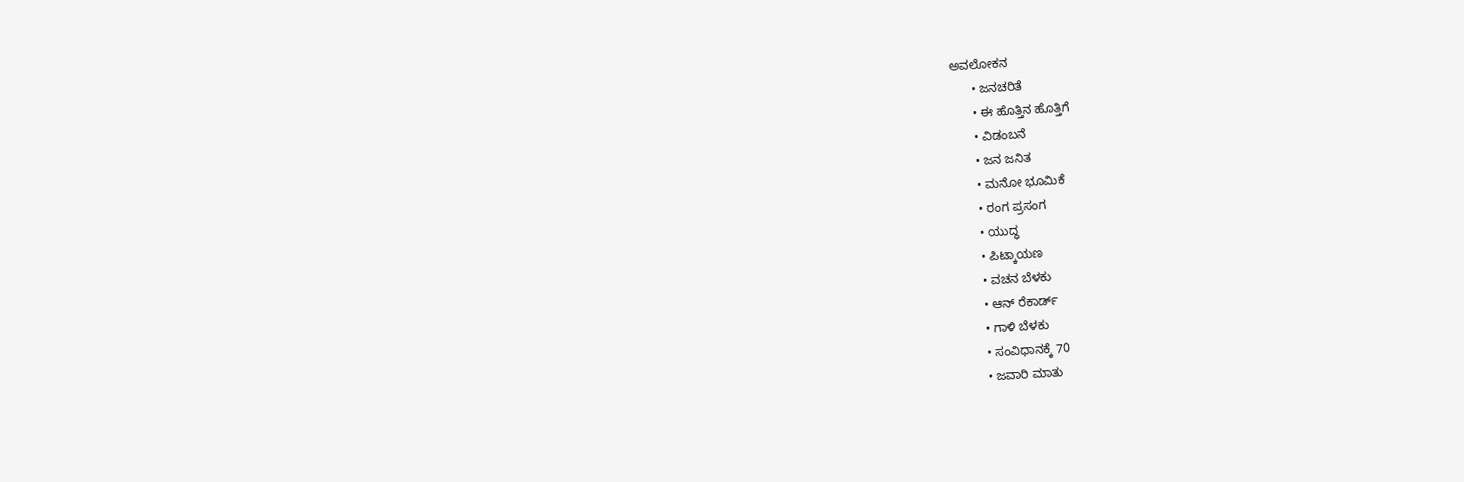ಅವಲೋಕನ
      • ಜನಚರಿತೆ
      • ಈ ಹೊತ್ತಿನ ಹೊತ್ತಿಗೆ
      • ವಿಡಂಬನೆ
      • ಜನ ಜನಿತ
      • ಮನೋ ಭೂಮಿಕೆ
      • ರಂಗ ಪ್ರಸಂಗ
      • ಯುದ್ಧ
      • ಪಿಟ್ಕಾಯಣ
      • ವಚನ ಬೆಳಕು
      • ಆನ್ ರೆಕಾರ್ಡ್
      • ಗಾಳಿ ಬೆಳಕು
      • ಸಂವಿಧಾನಕ್ಕೆ 70
      • ಜವಾರಿ ಮಾತು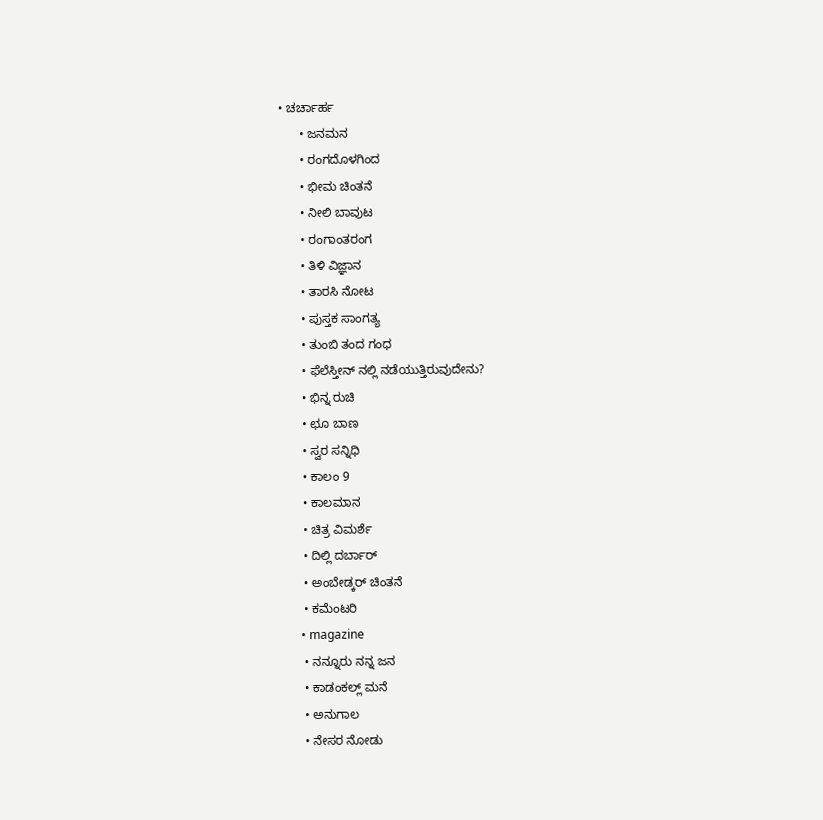• ಚರ್ಚಾರ್ಹ
      • ಜನಮನ
      • ರಂಗದೊಳಗಿಂದ
      • ಭೀಮ ಚಿಂತನೆ
      • ನೀಲಿ ಬಾವುಟ
      • ರಂಗಾಂತರಂಗ
      • ತಿಳಿ ವಿಜ್ಞಾನ
      • ತಾರಸಿ ನೋಟ
      • ಪುಸ್ತಕ ಸಾಂಗತ್ಯ
      • ತುಂಬಿ ತಂದ ಗಂಧ
      • ಫೆಲೆಸ್ತೀನ್ ‌ನಲ್ಲಿ ನಡೆಯುತ್ತಿರುವುದೇನು?
      • ಭಿನ್ನ ರುಚಿ
      • ಛೂ ಬಾಣ
      • ಸ್ವರ ಸನ್ನಿಧಿ
      • ಕಾಲಂ 9
      • ಕಾಲಮಾನ
      • ಚಿತ್ರ ವಿಮರ್ಶೆ
      • ದಿಲ್ಲಿ ದರ್ಬಾರ್
      • ಅಂಬೇಡ್ಕರ್ ಚಿಂತನೆ
      • ಕಮೆಂಟರಿ
      • magazine
      • ನನ್ನೂರು ನನ್ನ ಜನ
      • ಕಾಡಂಕಲ್ಲ್ ಮನೆ
      • ಅನುಗಾಲ
      • ನೇಸರ ನೋಡು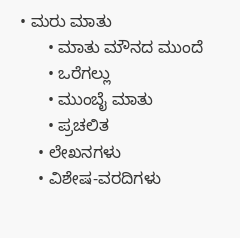• ಮರು ಮಾತು
      • ಮಾತು ಮೌನದ ಮುಂದೆ
      • ಒರೆಗಲ್ಲು
      • ಮುಂಬೈ ಮಾತು
      • ಪ್ರಚಲಿತ
    • ಲೇಖನಗಳು
    • ವಿಶೇಷ-ವರದಿಗಳು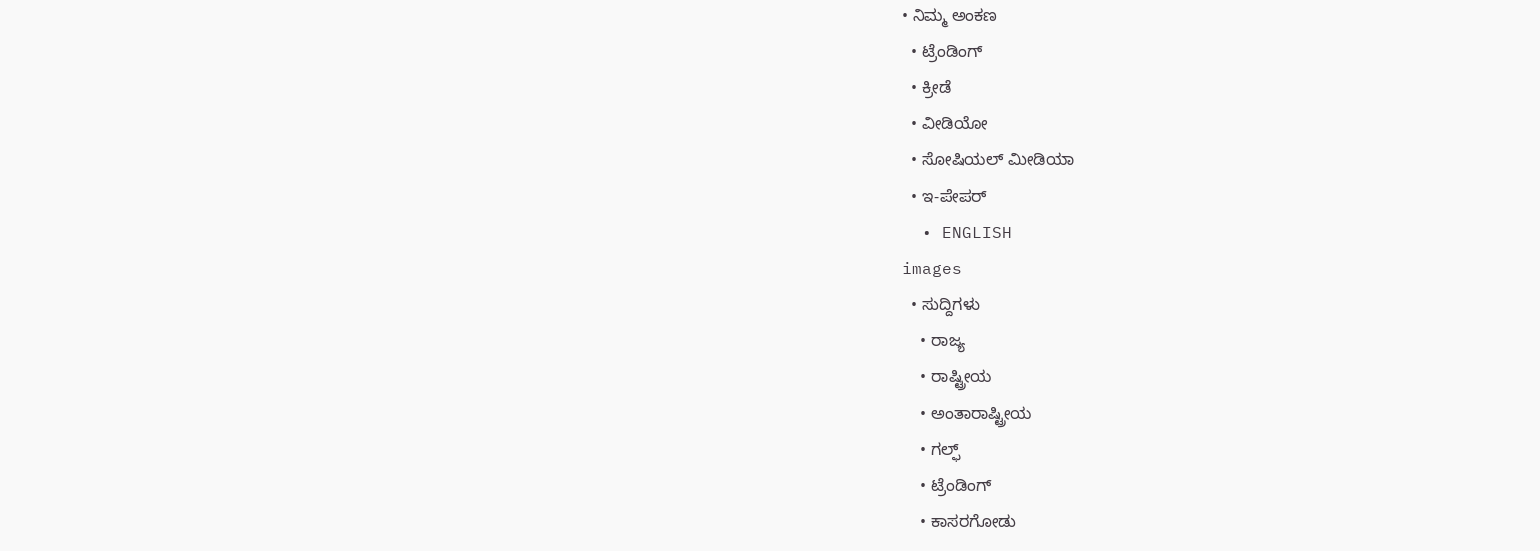• ನಿಮ್ಮ ಅಂಕಣ
  • ಟ್ರೆಂಡಿಂಗ್
  • ಕ್ರೀಡೆ
  • ವೀಡಿಯೋ
  • ಸೋಷಿಯಲ್ ಮೀಡಿಯಾ
  • ಇ-ಪೇಪರ್
  • ENGLISH
images
  • ಸುದ್ದಿಗಳು
    • ರಾಜ್ಯ
    • ರಾಷ್ಟ್ರೀಯ
    • ಅಂತಾರಾಷ್ಟ್ರೀಯ
    • ಗಲ್ಫ್
    • ಟ್ರೆಂಡಿಂಗ್
    • ಕಾಸರಗೋಡು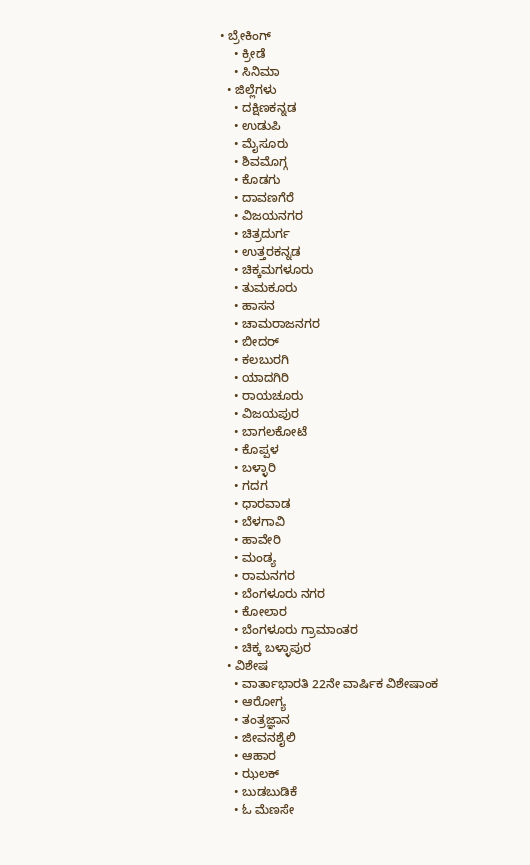• ಬ್ರೇಕಿಂಗ್
    • ಕ್ರೀಡೆ
    • ಸಿನಿಮಾ
  • ಜಿಲ್ಲೆಗಳು
    • ದಕ್ಷಿಣಕನ್ನಡ
    • ಉಡುಪಿ
    • ಮೈಸೂರು
    • ಶಿವಮೊಗ್ಗ
    • ಕೊಡಗು
    • ದಾವಣಗೆರೆ
    • ವಿಜಯನಗರ
    • ಚಿತ್ರದುರ್ಗ
    • ಉತ್ತರಕನ್ನಡ
    • ಚಿಕ್ಕಮಗಳೂರು
    • ತುಮಕೂರು
    • ಹಾಸನ
    • ಚಾಮರಾಜನಗರ
    • ಬೀದರ್‌
    • ಕಲಬುರಗಿ
    • ಯಾದಗಿರಿ
    • ರಾಯಚೂರು
    • ವಿಜಯಪುರ
    • ಬಾಗಲಕೋಟೆ
    • ಕೊಪ್ಪಳ
    • ಬಳ್ಳಾರಿ
    • ಗದಗ
    • ಧಾರವಾಡ
    • ಬೆಳಗಾವಿ
    • ಹಾವೇರಿ
    • ಮಂಡ್ಯ
    • ರಾಮನಗರ
    • ಬೆಂಗಳೂರು ನಗರ
    • ಕೋಲಾರ
    • ಬೆಂಗಳೂರು ಗ್ರಾಮಾಂತರ
    • ಚಿಕ್ಕ ಬಳ್ಳಾಪುರ
  • ವಿಶೇಷ
    • ವಾರ್ತಾಭಾರತಿ 22ನೇ ವಾರ್ಷಿಕ ವಿಶೇಷಾಂಕ
    • ಆರೋಗ್ಯ
    • ತಂತ್ರಜ್ಞಾನ
    • ಜೀವನಶೈಲಿ
    • ಆಹಾರ
    • ಝಲಕ್
    • ಬುಡಬುಡಿಕೆ
    • ಓ ಮೆಣಸೇ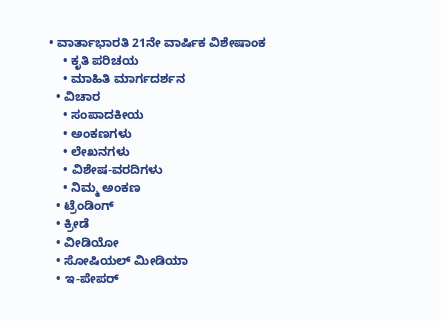• ವಾರ್ತಾಭಾರತಿ 21ನೇ ವಾರ್ಷಿಕ ವಿಶೇಷಾಂಕ
    • ಕೃತಿ ಪರಿಚಯ
    • ಮಾಹಿತಿ ಮಾರ್ಗದರ್ಶನ
  • ವಿಚಾರ
    • ಸಂಪಾದಕೀಯ
    • ಅಂಕಣಗಳು
    • ಲೇಖನಗಳು
    • ವಿಶೇಷ-ವರದಿಗಳು
    • ನಿಮ್ಮ ಅಂಕಣ
  • ಟ್ರೆಂಡಿಂಗ್
  • ಕ್ರೀಡೆ
  • ವೀಡಿಯೋ
  • ಸೋಷಿಯಲ್ ಮೀಡಿಯಾ
  • ಇ-ಪೇಪರ್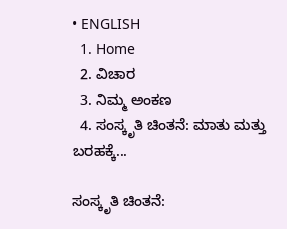• ENGLISH
  1. Home
  2. ವಿಚಾರ
  3. ನಿಮ್ಮ ಅಂಕಣ
  4. ಸಂಸ್ಕೃತಿ ಚಿಂತನೆ: ಮಾತು ಮತ್ತು ಬರಹಕ್ಕೆ...

ಸಂಸ್ಕೃತಿ ಚಿಂತನೆ: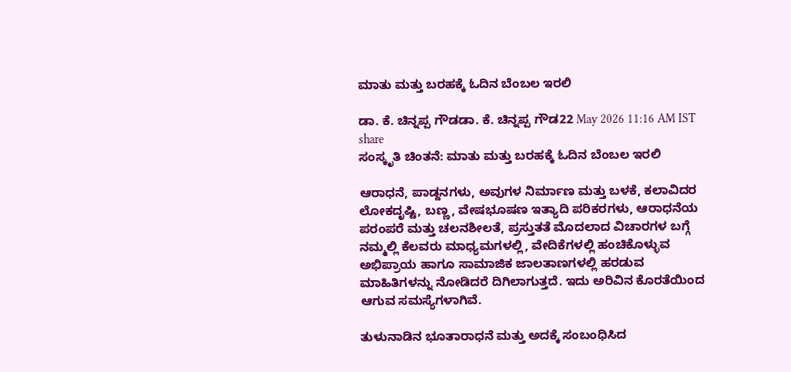ಮಾತು ಮತ್ತು ಬರಹಕ್ಕೆ ಓದಿನ ಬೆಂಬಲ ಇರಲಿ

ಡಾ. ಕೆ. ಚಿನ್ನಪ್ಪ ಗೌಡಡಾ. ಕೆ. ಚಿನ್ನಪ್ಪ ಗೌಡ22 May 2026 11:16 AM IST
share
ಸಂಸ್ಕೃತಿ ಚಿಂತನೆ: ಮಾತು ಮತ್ತು ಬರಹಕ್ಕೆ ಓದಿನ ಬೆಂಬಲ ಇರಲಿ

ಆರಾಧನೆ, ಪಾಡ್ದನಗಳು, ಅವುಗಳ ನಿರ್ಮಾಣ ಮತ್ತು ಬಳಕೆ, ಕಲಾವಿದರ ಲೋಕದೃಷ್ಟಿ, ಬಣ್ಣ, ವೇಷಭೂಷಣ ಇತ್ಯಾದಿ ಪರಿಕರಗಳು, ಆರಾಧನೆಯ ಪರಂಪರೆ ಮತ್ತು ಚಲನಶೀಲತೆ, ಪ್ರಸ್ತುತತೆ ಮೊದಲಾದ ವಿಚಾರಗಳ ಬಗ್ಗೆ ನಮ್ಮಲ್ಲಿ ಕೆಲವರು ಮಾಧ್ಯಮಗಳಲ್ಲಿ, ವೇದಿಕೆಗಳಲ್ಲಿ ಹಂಚಿಕೊಳ್ಳುವ ಅಭಿಪ್ರಾಯ ಹಾಗೂ ಸಾಮಾಜಿಕ ಜಾಲತಾಣಗಳಲ್ಲಿ ಹರಡುವ ಮಾಹಿತಿಗಳನ್ನು ನೋಡಿದರೆ ದಿಗಿಲಾಗುತ್ತದೆ. ಇದು ಅರಿವಿನ ಕೊರತೆಯಿಂದ ಆಗುವ ಸಮಸ್ಯೆಗಳಾಗಿವೆ.

ತುಳುನಾಡಿನ ಭೂತಾರಾಧನೆ ಮತ್ತು ಅದಕ್ಕೆ ಸಂಬಂಧಿಸಿದ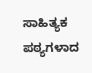ಸಾಹಿತ್ಯಕ ಪಠ್ಯಗಳಾದ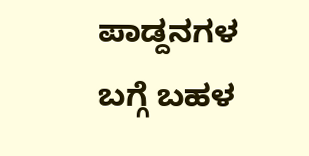ಪಾಡ್ದನಗಳ ಬಗ್ಗೆ ಬಹಳ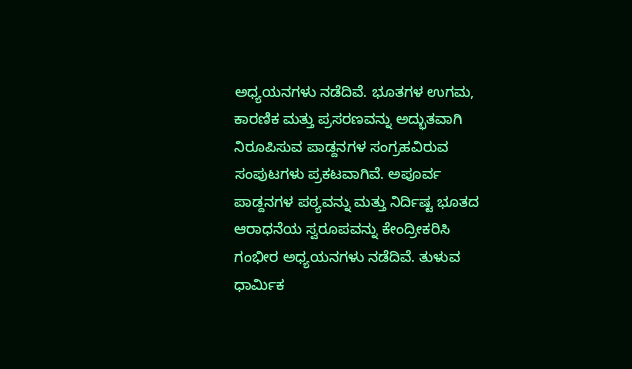ಅಧ್ಯಯನಗಳು ನಡೆದಿವೆ. ಭೂತಗಳ ಉಗಮ, ಕಾರಣಿಕ ಮತ್ತು ಪ್ರಸರಣವನ್ನು ಅದ್ಭುತವಾಗಿ ನಿರೂಪಿಸುವ ಪಾಡ್ದನಗಳ ಸಂಗ್ರಹವಿರುವ ಸಂಪುಟಗಳು ಪ್ರಕಟವಾಗಿವೆ. ಅಪೂರ್ವ ಪಾಡ್ದನಗಳ ಪಠ್ಯವನ್ನು ಮತ್ತು ನಿರ್ದಿಷ್ಟ ಭೂತದ ಆರಾಧನೆಯ ಸ್ವರೂಪವನ್ನು ಕೇಂದ್ರೀಕರಿಸಿ ಗಂಭೀರ ಅಧ್ಯಯನಗಳು ನಡೆದಿವೆ. ತುಳುವ ಧಾರ್ಮಿಕ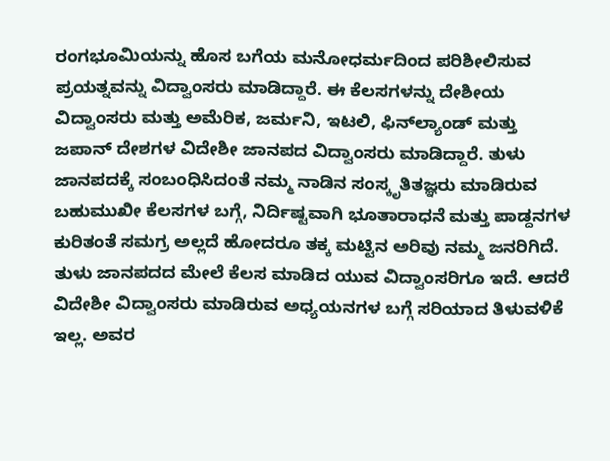ರಂಗಭೂಮಿಯನ್ನು ಹೊಸ ಬಗೆಯ ಮನೋಧರ್ಮದಿಂದ ಪರಿಶೀಲಿಸುವ ಪ್ರಯತ್ನವನ್ನು ವಿದ್ವಾಂಸರು ಮಾಡಿದ್ದಾರೆ. ಈ ಕೆಲಸಗಳನ್ನು ದೇಶೀಯ ವಿದ್ವಾಂಸರು ಮತ್ತು ಅಮೆರಿಕ, ಜರ್ಮನಿ, ಇಟಲಿ, ಫಿನ್‌ಲ್ಯಾಂಡ್ ಮತ್ತು ಜಪಾನ್ ದೇಶಗಳ ವಿದೇಶೀ ಜಾನಪದ ವಿದ್ವಾಂಸರು ಮಾಡಿದ್ದಾರೆ. ತುಳು ಜಾನಪದಕ್ಕೆ ಸಂಬಂಧಿಸಿದಂತೆ ನಮ್ಮ ನಾಡಿನ ಸಂಸ್ಕೃತಿತಜ್ಞರು ಮಾಡಿರುವ ಬಹುಮುಖೀ ಕೆಲಸಗಳ ಬಗ್ಗೆ, ನಿರ್ದಿಷ್ಟವಾಗಿ ಭೂತಾರಾಧನೆ ಮತ್ತು ಪಾಡ್ದನಗಳ ಕುರಿತಂತೆ ಸಮಗ್ರ ಅಲ್ಲದೆ ಹೋದರೂ ತಕ್ಕ ಮಟ್ಟಿನ ಅರಿವು ನಮ್ಮ ಜನರಿಗಿದೆ. ತುಳು ಜಾನಪದದ ಮೇಲೆ ಕೆಲಸ ಮಾಡಿದ ಯುವ ವಿದ್ವಾಂಸರಿಗೂ ಇದೆ. ಆದರೆ ವಿದೇಶೀ ವಿದ್ವಾಂಸರು ಮಾಡಿರುವ ಅಧ್ಯಯನಗಳ ಬಗ್ಗೆ ಸರಿಯಾದ ತಿಳುವಳಿಕೆ ಇಲ್ಲ. ಅವರ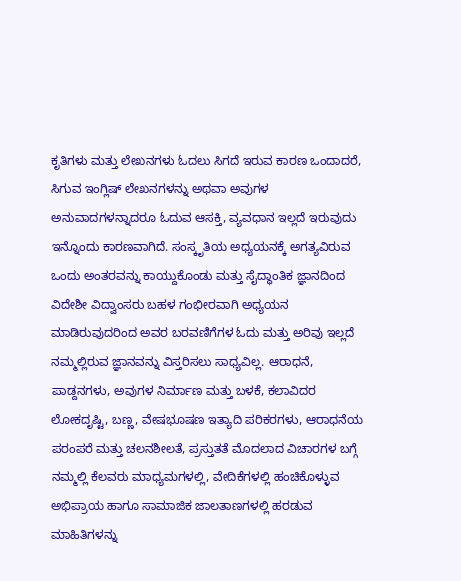ಕೃತಿಗಳು ಮತ್ತು ಲೇಖನಗಳು ಓದಲು ಸಿಗದೆ ಇರುವ ಕಾರಣ ಒಂದಾದರೆ, ಸಿಗುವ ಇಂಗ್ಲಿಷ್ ಲೇಖನಗಳನ್ನು ಅಥವಾ ಅವುಗಳ ಅನುವಾದಗಳನ್ನಾದರೂ ಓದುವ ಆಸಕ್ತಿ, ವ್ಯವಧಾನ ಇಲ್ಲದೆ ಇರುವುದು ಇನ್ನೊಂದು ಕಾರಣವಾಗಿದೆ. ಸಂಸ್ಕೃತಿಯ ಅಧ್ಯಯನಕ್ಕೆ ಅಗತ್ಯವಿರುವ ಒಂದು ಅಂತರವನ್ನು ಕಾಯ್ದುಕೊಂಡು ಮತ್ತು ಸೈದ್ಧಾಂತಿಕ ಜ್ಞಾನದಿಂದ ವಿದೇಶೀ ವಿದ್ವಾಂಸರು ಬಹಳ ಗಂಭೀರವಾಗಿ ಅಧ್ಯಯನ ಮಾಡಿರುವುದರಿಂದ ಅವರ ಬರವಣಿಗೆಗಳ ಓದು ಮತ್ತು ಅರಿವು ಇಲ್ಲದೆ ನಮ್ಮಲ್ಲಿರುವ ಜ್ಞಾನವನ್ನು ವಿಸ್ತರಿಸಲು ಸಾಧ್ಯವಿಲ್ಲ. ಆರಾಧನೆ, ಪಾಡ್ದನಗಳು, ಅವುಗಳ ನಿರ್ಮಾಣ ಮತ್ತು ಬಳಕೆ, ಕಲಾವಿದರ ಲೋಕದೃಷ್ಟಿ, ಬಣ್ಣ, ವೇಷಭೂಷಣ ಇತ್ಯಾದಿ ಪರಿಕರಗಳು, ಆರಾಧನೆಯ ಪರಂಪರೆ ಮತ್ತು ಚಲನಶೀಲತೆ, ಪ್ರಸ್ತುತತೆ ಮೊದಲಾದ ವಿಚಾರಗಳ ಬಗ್ಗೆ ನಮ್ಮಲ್ಲಿ ಕೆಲವರು ಮಾಧ್ಯಮಗಳಲ್ಲಿ, ವೇದಿಕೆಗಳಲ್ಲಿ ಹಂಚಿಕೊಳ್ಳುವ ಅಭಿಪ್ರಾಯ ಹಾಗೂ ಸಾಮಾಜಿಕ ಜಾಲತಾಣಗಳಲ್ಲಿ ಹರಡುವ ಮಾಹಿತಿಗಳನ್ನು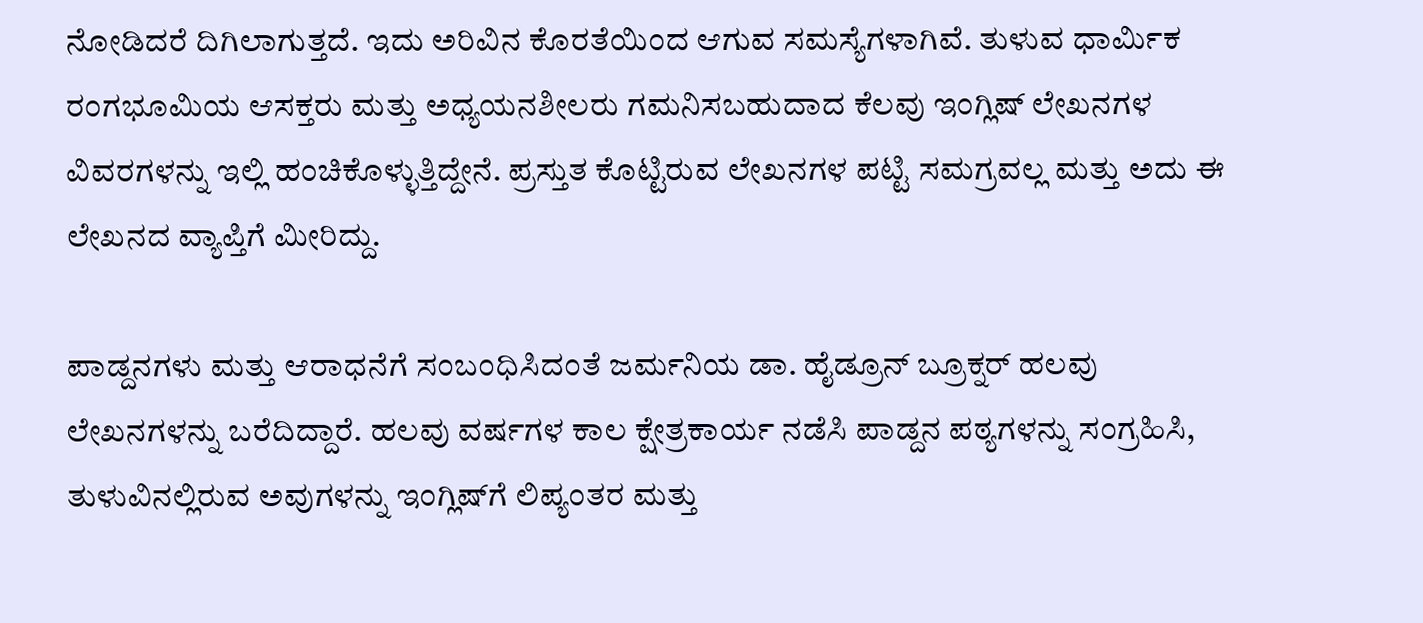ನೋಡಿದರೆ ದಿಗಿಲಾಗುತ್ತದೆ. ಇದು ಅರಿವಿನ ಕೊರತೆಯಿಂದ ಆಗುವ ಸಮಸ್ಯೆಗಳಾಗಿವೆ. ತುಳುವ ಧಾರ್ಮಿಕ ರಂಗಭೂಮಿಯ ಆಸಕ್ತರು ಮತ್ತು ಅಧ್ಯಯನಶೀಲರು ಗಮನಿಸಬಹುದಾದ ಕೆಲವು ಇಂಗ್ಲಿಷ್ ಲೇಖನಗಳ ವಿವರಗಳನ್ನು ಇಲ್ಲಿ ಹಂಚಿಕೊಳ್ಳುತ್ತಿದ್ದೇನೆ. ಪ್ರಸ್ತುತ ಕೊಟ್ಟಿರುವ ಲೇಖನಗಳ ಪಟ್ಟಿ ಸಮಗ್ರವಲ್ಲ ಮತ್ತು ಅದು ಈ ಲೇಖನದ ವ್ಯಾಪ್ತಿಗೆ ಮೀರಿದ್ದು.

ಪಾಡ್ದನಗಳು ಮತ್ತು ಆರಾಧನೆಗೆ ಸಂಬಂಧಿಸಿದಂತೆ ಜರ್ಮನಿಯ ಡಾ. ಹೈಡ್ರೂನ್ ಬ್ರೂಕ್ನರ್ ಹಲವು ಲೇಖನಗಳನ್ನು ಬರೆದಿದ್ದಾರೆ. ಹಲವು ವರ್ಷಗಳ ಕಾಲ ಕ್ಷೇತ್ರಕಾರ್ಯ ನಡೆಸಿ ಪಾಡ್ದನ ಪಠ್ಯಗಳನ್ನು ಸಂಗ್ರಹಿಸಿ, ತುಳುವಿನಲ್ಲಿರುವ ಅವುಗಳನ್ನು ಇಂಗ್ಲಿಷ್‌ಗೆ ಲಿಪ್ಯಂತರ ಮತ್ತು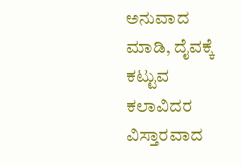ಅನುವಾದ ಮಾಡಿ, ದೈವಕ್ಕೆ ಕಟ್ಟುವ ಕಲಾವಿದರ ವಿಸ್ತಾರವಾದ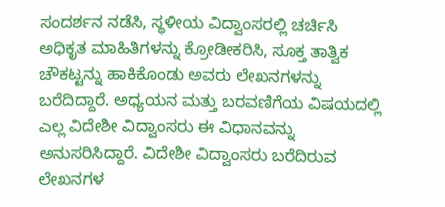ಸಂದರ್ಶನ ನಡೆಸಿ, ಸ್ಥಳೀಯ ವಿದ್ವಾಂಸರಲ್ಲಿ ಚರ್ಚಿಸಿ ಅಧಿಕೃತ ಮಾಹಿತಿಗಳನ್ನು ಕ್ರೋಡೀಕರಿಸಿ, ಸೂಕ್ತ ತಾತ್ವಿಕ ಚೌಕಟ್ಟನ್ನು ಹಾಕಿಕೊಂಡು ಅವರು ಲೇಖನಗಳನ್ನು ಬರೆದಿದ್ದಾರೆ. ಅಧ್ಯಯನ ಮತ್ತು ಬರವಣಿಗೆಯ ವಿಷಯದಲ್ಲಿ ಎಲ್ಲ ವಿದೇಶೀ ವಿದ್ವಾಂಸರು ಈ ವಿಧಾನವನ್ನು ಅನುಸರಿಸಿದ್ದಾರೆ. ವಿದೇಶೀ ವಿದ್ವಾಂಸರು ಬರೆದಿರುವ ಲೇಖನಗಳ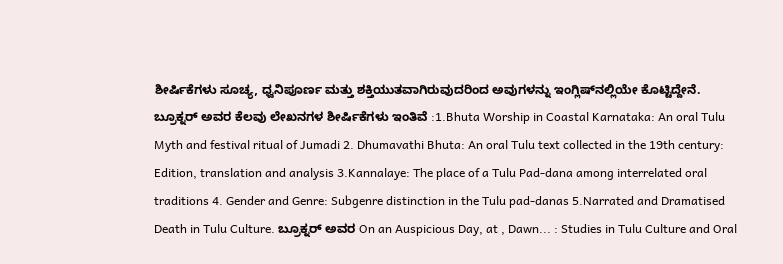ಶೀರ್ಷಿಕೆಗಳು ಸೂಚ್ಯ, ಧ್ವನಿಪೂರ್ಣ ಮತ್ತು ಶಕ್ತಿಯುತವಾಗಿರುವುದರಿಂದ ಅವುಗಳನ್ನು ಇಂಗ್ಲಿಷ್‌ನಲ್ಲಿಯೇ ಕೊಟ್ಟಿದ್ದೇನೆ. ಬ್ರೂಕ್ನರ್ ಅವರ ಕೆಲವು ಲೇಖನಗಳ ಶೀರ್ಷಿಕೆಗಳು ಇಂತಿವೆ :1.Bhuta Worship in Coastal Karnataka: An oral Tulu Myth and festival ritual of Jumadi 2. Dhumavathi Bhuta: An oral Tulu text collected in the 19th century: Edition, translation and analysis 3.Kannalaye: The place of a Tulu Pad-dana among interrelated oral traditions 4. Gender and Genre: Subgenre distinction in the Tulu pad-danas 5.Narrated and Dramatised Death in Tulu Culture. ಬ್ರೂಕ್ನರ್ ಅವರ On an Auspicious Day, at , Dawn... : Studies in Tulu Culture and Oral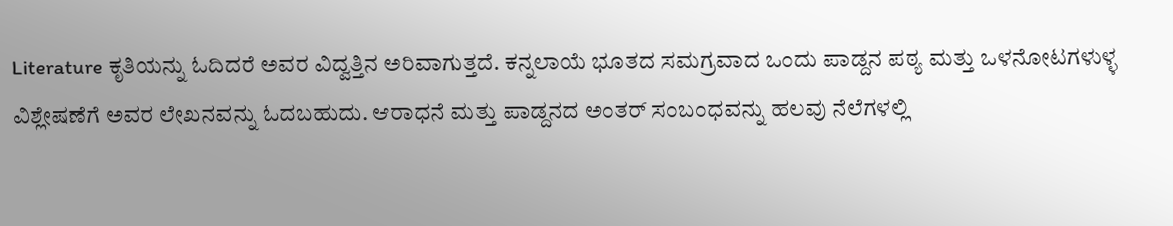Literature ಕೃತಿಯನ್ನು ಓದಿದರೆ ಅವರ ವಿದ್ವತ್ತಿನ ಅರಿವಾಗುತ್ತದೆ. ಕನ್ನಲಾಯೆ ಭೂತದ ಸಮಗ್ರವಾದ ಒಂದು ಪಾಡ್ದನ ಪಠ್ಯ ಮತ್ತು ಒಳನೋಟಗಳುಳ್ಳ ವಿಶ್ಲೇಷಣೆಗೆ ಅವರ ಲೇಖನವನ್ನು ಓದಬಹುದು. ಆರಾಧನೆ ಮತ್ತು ಪಾಡ್ದನದ ಅಂತರ್ ಸಂಬಂಧವನ್ನು ಹಲವು ನೆಲೆಗಳಲ್ಲಿ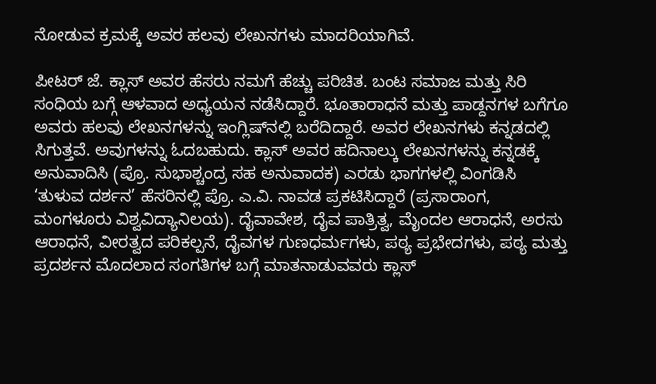ನೋಡುವ ಕ್ರಮಕ್ಕೆ ಅವರ ಹಲವು ಲೇಖನಗಳು ಮಾದರಿಯಾಗಿವೆ.

ಪೀಟರ್ ಜೆ. ಕ್ಲಾಸ್ ಅವರ ಹೆಸರು ನಮಗೆ ಹೆಚ್ಚು ಪರಿಚಿತ. ಬಂಟ ಸಮಾಜ ಮತ್ತು ಸಿರಿ ಸಂಧಿಯ ಬಗ್ಗೆ ಆಳವಾದ ಅಧ್ಯಯನ ನಡೆಸಿದ್ದಾರೆ. ಭೂತಾರಾಧನೆ ಮತ್ತು ಪಾಡ್ದನಗಳ ಬಗೆಗೂ ಅವರು ಹಲವು ಲೇಖನಗಳನ್ನು ಇಂಗ್ಲಿಷ್‌ನಲ್ಲಿ ಬರೆದಿದ್ದಾರೆ. ಅವರ ಲೇಖನಗಳು ಕನ್ನಡದಲ್ಲಿ ಸಿಗುತ್ತವೆ. ಅವುಗಳನ್ನು ಓದಬಹುದು. ಕ್ಲಾಸ್ ಅವರ ಹದಿನಾಲ್ಕು ಲೇಖನಗಳನ್ನು ಕನ್ನಡಕ್ಕೆ ಅನುವಾದಿಸಿ (ಪ್ರೊ. ಸುಭಾಶ್ಚಂದ್ರ ಸಹ ಅನುವಾದಕ) ಎರಡು ಭಾಗಗಳಲ್ಲಿ ವಿಂಗಡಿಸಿ ‘ತುಳುವ ದರ್ಶನ’ ಹೆಸರಿನಲ್ಲಿ ಪ್ರೊ. ಎ.ವಿ. ನಾವಡ ಪ್ರಕಟಿಸಿದ್ದಾರೆ (ಪ್ರಸಾರಾಂಗ, ಮಂಗಳೂರು ವಿಶ್ವವಿದ್ಯಾನಿಲಯ). ದೈವಾವೇಶ, ದೈವ ಪಾತ್ರಿತ್ವ, ಮೈಂದಲ ಆರಾಧನೆ, ಅರಸು ಆರಾಧನೆ, ವೀರತ್ವದ ಪರಿಕಲ್ಪನೆ, ದೈವಗಳ ಗುಣಧರ್ಮಗಳು, ಪಠ್ಯ ಪ್ರಭೇದಗಳು, ಪಠ್ಯ ಮತ್ತು ಪ್ರದರ್ಶನ ಮೊದಲಾದ ಸಂಗತಿಗಳ ಬಗ್ಗೆ ಮಾತನಾಡುವವರು ಕ್ಲಾಸ್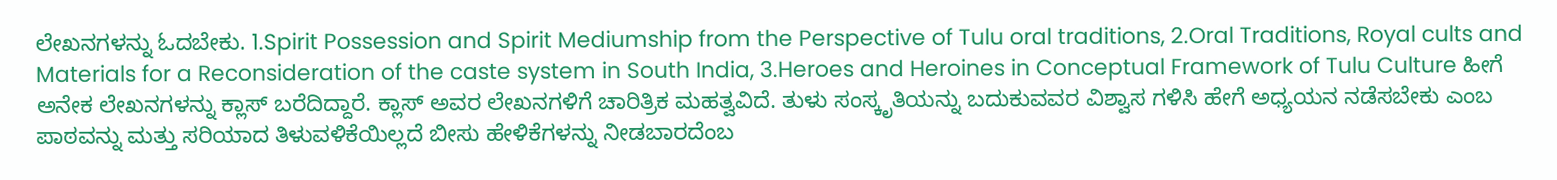ಲೇಖನಗಳನ್ನು ಓದಬೇಕು. 1.Spirit Possession and Spirit Mediumship from the Perspective of Tulu oral traditions, 2.Oral Traditions, Royal cults and Materials for a Reconsideration of the caste system in South India, 3.Heroes and Heroines in Conceptual Framework of Tulu Culture ಹೀಗೆ ಅನೇಕ ಲೇಖನಗಳನ್ನು ಕ್ಲಾಸ್ ಬರೆದಿದ್ದಾರೆ. ಕ್ಲಾಸ್ ಅವರ ಲೇಖನಗಳಿಗೆ ಚಾರಿತ್ರಿಕ ಮಹತ್ವವಿದೆ. ತುಳು ಸಂಸ್ಕೃತಿಯನ್ನು ಬದುಕುವವರ ವಿಶ್ವಾಸ ಗಳಿಸಿ ಹೇಗೆ ಅಧ್ಯಯನ ನಡೆಸಬೇಕು ಎಂಬ ಪಾಠವನ್ನು ಮತ್ತು ಸರಿಯಾದ ತಿಳುವಳಿಕೆಯಿಲ್ಲದೆ ಬೀಸು ಹೇಳಿಕೆಗಳನ್ನು ನೀಡಬಾರದೆಂಬ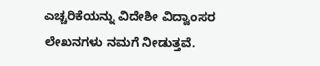ಎಚ್ಚರಿಕೆಯನ್ನು ವಿದೇಶೀ ವಿದ್ವಾಂಸರ ಲೇಖನಗಳು ನಮಗೆ ನೀಡುತ್ತವೆ.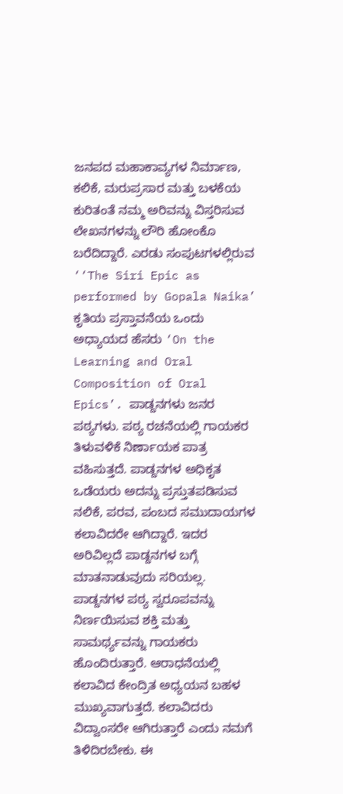ಜನಪದ ಮಹಾಕಾವ್ಯಗಳ ನಿರ್ಮಾಣ, ಕಲಿಕೆ, ಮರುಪ್ರಸಾರ ಮತ್ತು ಬಳಕೆಯ ಕುರಿತಂತೆ ನಮ್ಮ ಅರಿವನ್ನು ವಿಸ್ತರಿಸುವ ಲೇಖನಗಳನ್ನು ಲೌರಿ ಹೋಂಕೊ ಬರೆದಿದ್ದಾರೆ. ಎರಡು ಸಂಪುಟಗಳಲ್ಲಿರುವ ‘‘The Siri Epic as performed by Gopala Naika’ ಕೃತಿಯ ಪ್ರಸ್ತಾವನೆಯ ಒಂದು ಅಧ್ಯಾಯದ ಹೆಸರು ‘On the Learning and Oral Composition of Oral Epics’. ಪಾಡ್ದನಗಳು ಜನರ ಪಠ್ಯಗಳು. ಪಠ್ಯ ರಚನೆಯಲ್ಲಿ ಗಾಯಕರ ತಿಳುವಳಿಕೆ ನಿರ್ಣಾಯಕ ಪಾತ್ರ ವಹಿಸುತ್ತದೆ. ಪಾಡ್ದನಗಳ ಅಧಿಕೃತ ಒಡೆಯರು ಅದನ್ನು ಪ್ರಸ್ತುತಪಡಿಸುವ ನಲಿಕೆ, ಪರವ, ಪಂಬದ ಸಮುದಾಯಗಳ ಕಲಾವಿದರೇ ಆಗಿದ್ದಾರೆ. ಇದರ ಅರಿವಿಲ್ಲದೆ ಪಾಡ್ದನಗಳ ಬಗ್ಗೆ ಮಾತನಾಡುವುದು ಸರಿಯಲ್ಲ. ಪಾಡ್ದನಗಳ ಪಠ್ಯ ಸ್ವರೂಪವನ್ನು ನಿರ್ಣಯಿಸುವ ಶಕ್ತಿ ಮತ್ತು ಸಾಮರ್ಥ್ಯವನ್ನು ಗಾಯಕರು ಹೊಂದಿರುತ್ತಾರೆ. ಆರಾಧನೆಯಲ್ಲಿ ಕಲಾವಿದ ಕೇಂದ್ರಿತ ಅಧ್ಯಯನ ಬಹಳ ಮುಖ್ಯವಾಗುತ್ತದೆ. ಕಲಾವಿದರು ವಿದ್ವಾಂಸರೇ ಆಗಿರುತ್ತಾರೆ ಎಂದು ನಮಗೆ ತಿಳಿದಿರಬೇಕು. ಈ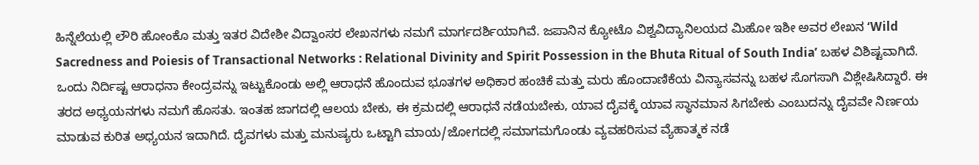ಹಿನ್ನೆಲೆಯಲ್ಲಿ ಲೌರಿ ಹೋಂಕೊ ಮತ್ತು ಇತರ ವಿದೇಶೀ ವಿದ್ವಾಂಸರ ಲೇಖನಗಳು ನಮಗೆ ಮಾರ್ಗದರ್ಶಿಯಾಗಿವೆ. ಜಪಾನಿನ ಕ್ಯೋಟೊ ವಿಶ್ವವಿದ್ಯಾನಿಲಯದ ಮಿಹೋ ಇಶೀ ಅವರ ಲೇಖನ ‘Wild Sacredness and Poiesis of Transactional Networks : Relational Divinity and Spirit Possession in the Bhuta Ritual of South India’ ಬಹಳ ವಿಶಿಷ್ಟವಾಗಿದೆ. ಒಂದು ನಿರ್ದಿಷ್ಟ ಆರಾಧನಾ ಕೇಂದ್ರವನ್ನು ಇಟ್ಟುಕೊಂಡು ಅಲ್ಲಿ ಆರಾಧನೆ ಹೊಂದುವ ಭೂತಗಳ ಅಧಿಕಾರ ಹಂಚಿಕೆ ಮತ್ತು ಮರು ಹೊಂದಾಣಿಕೆಯ ವಿನ್ಯಾಸವನ್ನು ಬಹಳ ಸೊಗಸಾಗಿ ವಿಶ್ಲೇಷಿಸಿದ್ದಾರೆ. ಈ ತರದ ಅಧ್ಯಯನಗಳು ನಮಗೆ ಹೊಸತು. ಇಂತಹ ಜಾಗದಲ್ಲಿ ಆಲಯ ಬೇಕು, ಈ ಕ್ರಮದಲ್ಲಿ ಆರಾಧನೆ ನಡೆಯಬೇಕು, ಯಾವ ದೈವಕ್ಕೆ ಯಾವ ಸ್ಥಾನಮಾನ ಸಿಗಬೇಕು ಎಂಬುದನ್ನು ದೈವವೇ ನಿರ್ಣಯ ಮಾಡುವ ಕುರಿತ ಅಧ್ಯಯನ ಇದಾಗಿದೆ. ದೈವಗಳು ಮತ್ತು ಮನುಷ್ಯರು ಒಟ್ಟಾಗಿ ಮಾಯ/ಜೋಗದಲ್ಲಿ ಸಮಾಗಮಗೊಂಡು ವ್ಯವಹರಿಸುವ ವ್ಯೆಹಾತ್ಮಕ ನಡೆ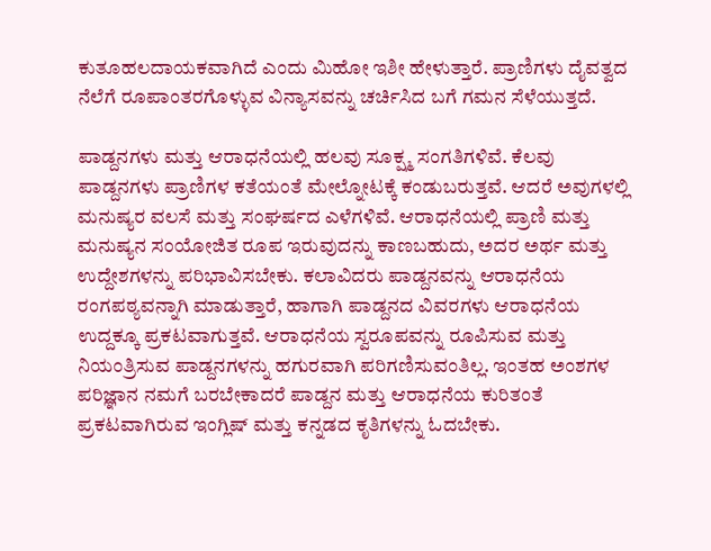ಕುತೂಹಲದಾಯಕವಾಗಿದೆ ಎಂದು ಮಿಹೋ ಇಶೀ ಹೇಳುತ್ತಾರೆ. ಪ್ರಾಣಿಗಳು ದೈವತ್ವದ ನೆಲೆಗೆ ರೂಪಾಂತರಗೊಳ್ಳುವ ವಿನ್ಯಾಸವನ್ನು ಚರ್ಚಿಸಿದ ಬಗೆ ಗಮನ ಸೆಳೆಯುತ್ತದೆ.

ಪಾಡ್ದನಗಳು ಮತ್ತು ಆರಾಧನೆಯಲ್ಲಿ ಹಲವು ಸೂಕ್ಷ್ಮ ಸಂಗತಿಗಳಿವೆ. ಕೆಲವು ಪಾಡ್ದನಗಳು ಪ್ರಾಣಿಗಳ ಕತೆಯಂತೆ ಮೇಲ್ನೋಟಕ್ಕೆ ಕಂಡುಬರುತ್ತವೆ. ಆದರೆ ಅವುಗಳಲ್ಲಿ ಮನುಷ್ಯರ ವಲಸೆ ಮತ್ತು ಸಂಘರ್ಷದ ಎಳೆಗಳಿವೆ. ಆರಾಧನೆಯಲ್ಲಿ ಪ್ರಾಣಿ ಮತ್ತು ಮನುಷ್ಯನ ಸಂಯೋಜಿತ ರೂಪ ಇರುವುದನ್ನು ಕಾಣಬಹುದು, ಅದರ ಅರ್ಥ ಮತ್ತು ಉದ್ದೇಶಗಳನ್ನು ಪರಿಭಾವಿಸಬೇಕು. ಕಲಾವಿದರು ಪಾಡ್ದನವನ್ನು ಆರಾಧನೆಯ ರಂಗಪಠ್ಯವನ್ನಾಗಿ ಮಾಡುತ್ತಾರೆ, ಹಾಗಾಗಿ ಪಾಡ್ದನದ ವಿವರಗಳು ಆರಾಧನೆಯ ಉದ್ದಕ್ಕೂ ಪ್ರಕಟವಾಗುತ್ತವೆ. ಆರಾಧನೆಯ ಸ್ವರೂಪವನ್ನು ರೂಪಿಸುವ ಮತ್ತು ನಿಯಂತ್ರಿಸುವ ಪಾಡ್ದನಗಳನ್ನು ಹಗುರವಾಗಿ ಪರಿಗಣಿಸುವಂತಿಲ್ಲ. ಇಂತಹ ಅಂಶಗಳ ಪರಿಜ್ಞಾನ ನಮಗೆ ಬರಬೇಕಾದರೆ ಪಾಡ್ದನ ಮತ್ತು ಆರಾಧನೆಯ ಕುರಿತಂತೆ ಪ್ರಕಟವಾಗಿರುವ ಇಂಗ್ಲಿಷ್ ಮತ್ತು ಕನ್ನಡದ ಕೃತಿಗಳನ್ನು ಓದಬೇಕು.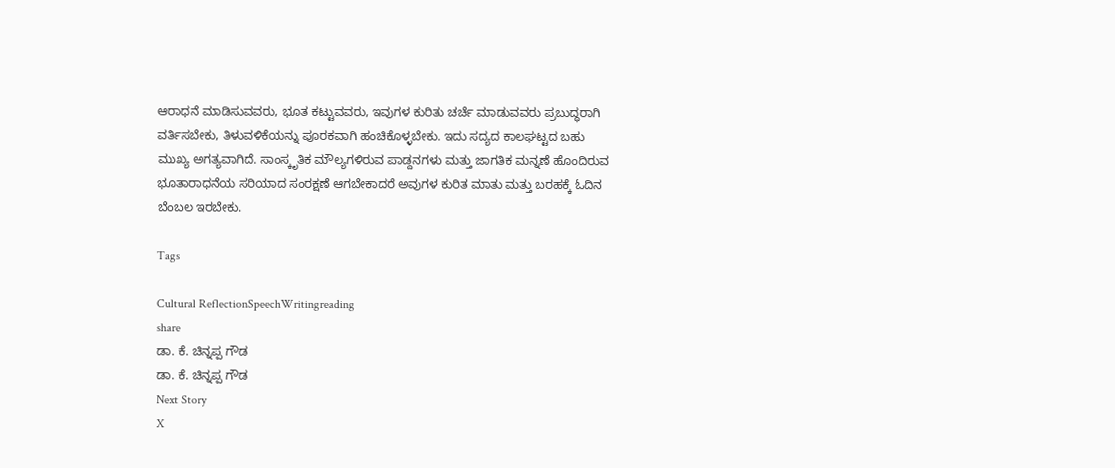ಆರಾಧನೆ ಮಾಡಿಸುವವರು, ಭೂತ ಕಟ್ಟುವವರು, ಇವುಗಳ ಕುರಿತು ಚರ್ಚೆ ಮಾಡುವವರು ಪ್ರಬುದ್ಧರಾಗಿ ವರ್ತಿಸಬೇಕು, ತಿಳುವಳಿಕೆಯನ್ನು ಪೂರಕವಾಗಿ ಹಂಚಿಕೊಳ್ಳಬೇಕು. ಇದು ಸದ್ಯದ ಕಾಲಘಟ್ಟದ ಬಹು ಮುಖ್ಯ ಅಗತ್ಯವಾಗಿದೆ. ಸಾಂಸ್ಕೃತಿಕ ಮೌಲ್ಯಗಳಿರುವ ಪಾಡ್ದನಗಳು ಮತ್ತು ಜಾಗತಿಕ ಮನ್ನಣೆ ಹೊಂದಿರುವ ಭೂತಾರಾಧನೆಯ ಸರಿಯಾದ ಸಂರಕ್ಷಣೆ ಆಗಬೇಕಾದರೆ ಅವುಗಳ ಕುರಿತ ಮಾತು ಮತ್ತು ಬರಹಕ್ಕೆ ಓದಿನ ಬೆಂಬಲ ಇರಬೇಕು.

Tags

Cultural ReflectionSpeechWritingreading
share
ಡಾ. ಕೆ. ಚಿನ್ನಪ್ಪ ಗೌಡ
ಡಾ. ಕೆ. ಚಿನ್ನಪ್ಪ ಗೌಡ
Next Story
X